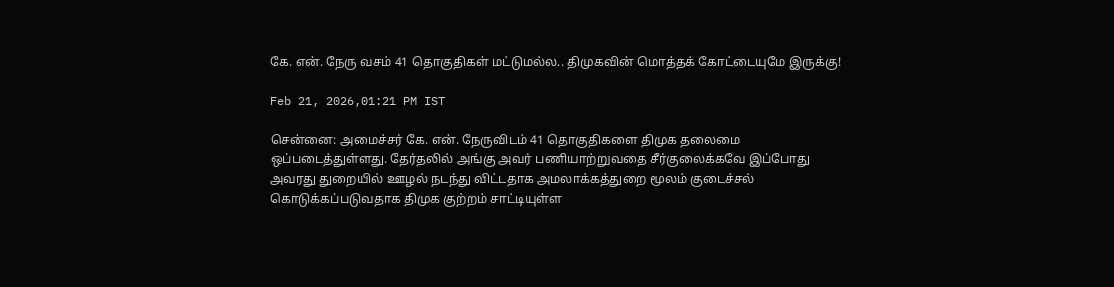கே. என். நேரு வசம் 41 தொகுதிகள் மட்டுமல்ல.. திமுகவின் மொத்தக் கோட்டையுமே இருக்கு!

Feb 21, 2026,01:21 PM IST

சென்னை: அமைச்சர் கே. என். நேருவிடம் 41 தொகுதிகளை திமுக தலைமை ஒப்படைத்துள்ளது. தேர்தலில் அங்கு அவர் பணியாற்றுவதை சீர்குலைக்கவே இப்போது அவரது துறையில் ஊழல் நடந்து விட்டதாக அமலாக்கத்துறை மூலம் குடைச்சல் கொடுக்கப்படுவதாக திமுக குற்றம் சாட்டியுள்ள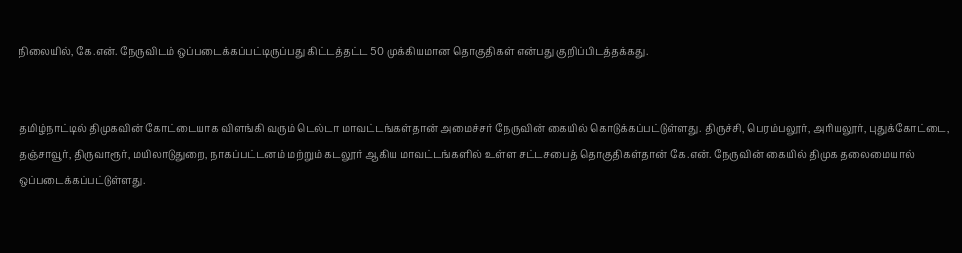நிலையில், கே.என். நேருவிடம் ஒப்படைக்கப்பட்டிருப்பது கிட்டத்தட்ட 50 முக்கியமான தொகுதிகள் என்பது குறிப்பிடத்தக்கது.


தமிழ்நாட்டில் திமுகவின் கோட்டையாக விளங்கி வரும் டெல்டா மாவட்டங்கள்தான் அமைச்சர் நேருவின் கையில் கொடுக்கப்பட்டுள்ளது. திருச்சி, பெரம்பலூர், அரியலூர், புதுக்கோட்டை, தஞ்சாவூர், திருவாரூர், மயிலாடுதுறை, நாகப்பட்டனம் மற்றும் கடலூர் ஆகிய மாவட்டங்களில் உள்ள சட்டசபைத் தொகுதிகள்தான் கே.என். நேருவின் கையில் திமுக தலைமையால் ஒப்படைக்கப்பட்டுள்ளது.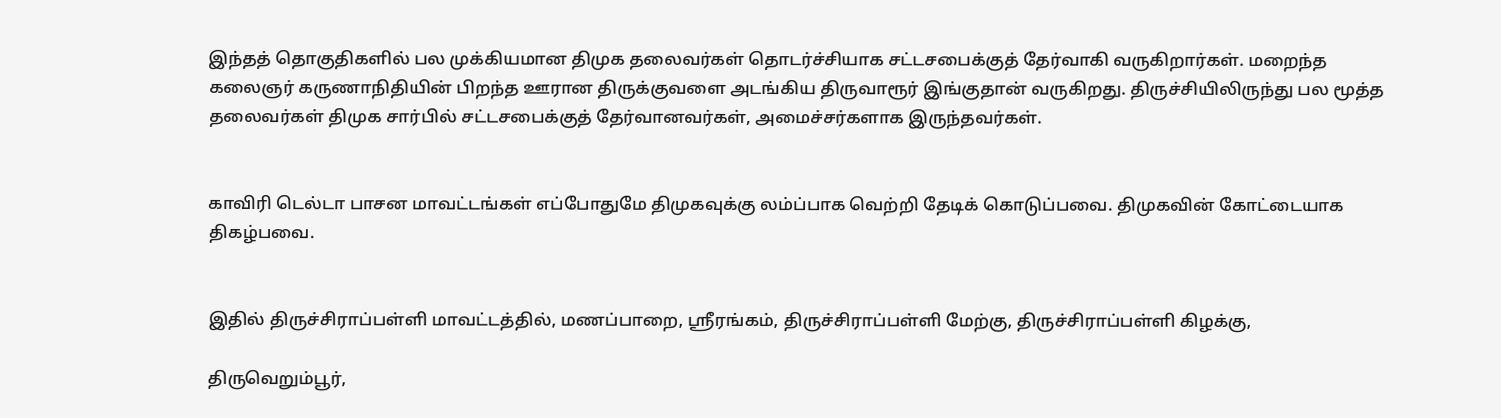இந்தத் தொகுதிகளில் பல முக்கியமான திமுக தலைவர்கள் தொடர்ச்சியாக சட்டசபைக்குத் தேர்வாகி வருகிறார்கள். மறைந்த கலைஞர் கருணாநிதியின் பிறந்த ஊரான திருக்குவளை அடங்கிய திருவாரூர் இங்குதான் வருகிறது. திருச்சியிலிருந்து பல மூத்த தலைவர்கள் திமுக சார்பில் சட்டசபைக்குத் தேர்வானவர்கள், அமைச்சர்களாக இருந்தவர்கள்.


காவிரி டெல்டா பாசன மாவட்டங்கள் எப்போதுமே திமுகவுக்கு லம்ப்பாக வெற்றி தேடிக் கொடுப்பவை. திமுகவின் கோட்டையாக திகழ்பவை.


இதில் திருச்சிராப்பள்ளி மாவட்டத்தில், மணப்பாறை, ஸ்ரீரங்கம், திருச்சிராப்பள்ளி மேற்கு, திருச்சிராப்பள்ளி கிழக்கு,

திருவெறும்பூர்,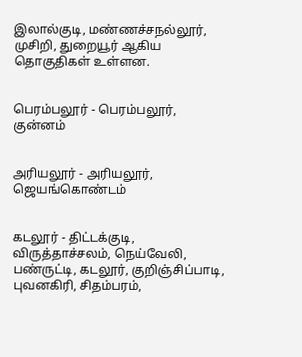இலால்குடி, மண்ணச்சநல்லூர், முசிறி, துறையூர் ஆகிய தொகுதிகள் உள்ளன.


பெரம்பலூர் - பெரம்பலூர், குன்னம்


அரியலூர் - அரியலூர், ஜெயங்கொண்டம்


கடலூர் - திட்டக்குடி, விருத்தாச்சலம், நெய்வேலி, பண்ருட்டி, கடலூர், குறிஞ்சிப்பாடி, புவனகிரி, சிதம்பரம்,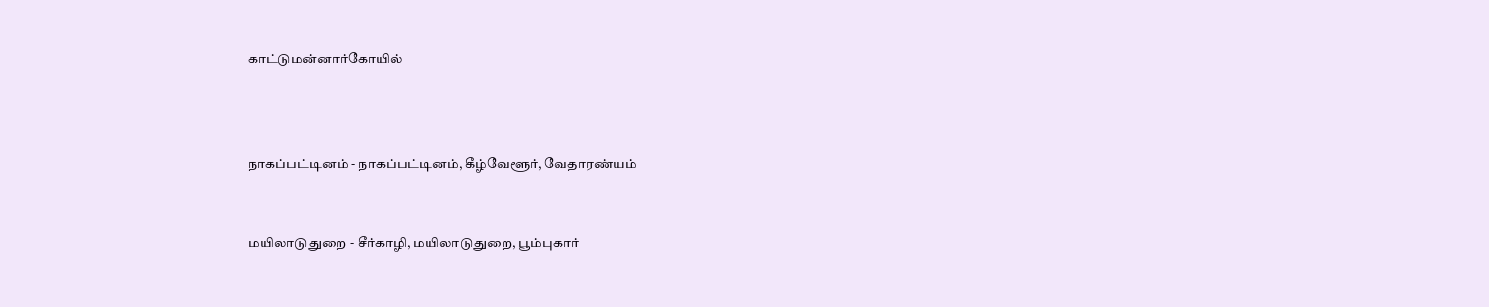காட்டுமன்னார்கோயில்



நாகப்பட்டினம் - நாகப்பட்டினம், கீழ்வேளூர், வேதாரண்யம்


மயிலாடுதுறை - சீர்காழி, மயிலாடுதுறை, பூம்புகார்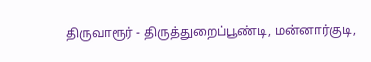திருவாரூர் - திருத்துறைப்பூண்டி, மன்னார்குடி,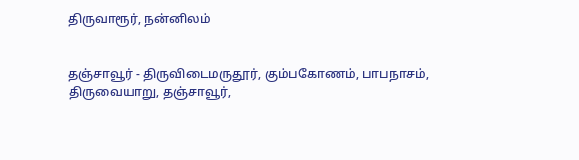திருவாரூர், நன்னிலம்


தஞ்சாவூர் - திருவிடைமருதூர், கும்பகோணம், பாபநாசம், திருவையாறு, தஞ்சாவூர்,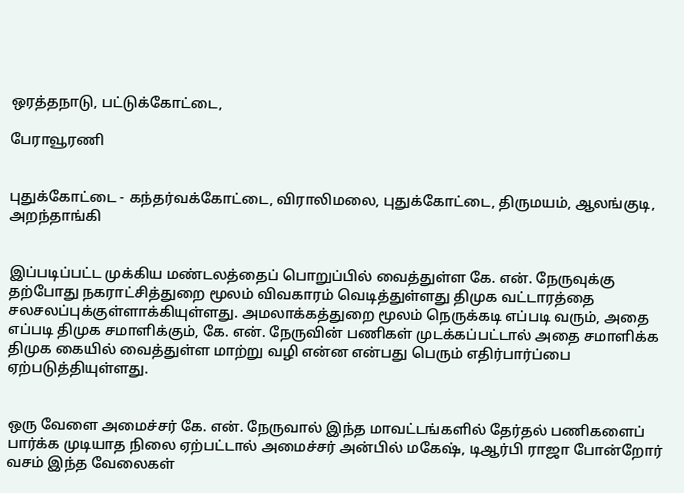ஒரத்தநாடு, பட்டுக்கோட்டை,

பேராவூரணி


புதுக்கோட்டை - கந்தர்வக்கோட்டை, விராலிமலை, புதுக்கோட்டை, திருமயம், ஆலங்குடி, அறந்தாங்கி


இப்படிப்பட்ட முக்கிய மண்டலத்தைப் பொறுப்பில் வைத்துள்ள கே. என். நேருவுக்கு தற்போது நகராட்சித்துறை மூலம் விவகாரம் வெடித்துள்ளது திமுக வட்டாரத்தை சலசலப்புக்குள்ளாக்கியுள்ளது. அமலாக்கத்துறை மூலம் நெருக்கடி எப்படி வரும், அதை எப்படி திமுக சமாளிக்கும், கே. என். நேருவின் பணிகள் முடக்கப்பட்டால் அதை சமாளிக்க திமுக கையில் வைத்துள்ள மாற்று வழி என்ன என்பது பெரும் எதிர்பார்ப்பை ஏற்படுத்தியுள்ளது.


ஒரு வேளை அமைச்சர் கே. என். நேருவால் இந்த மாவட்டங்களில் தேர்தல் பணிகளைப் பார்க்க முடியாத நிலை ஏற்பட்டால் அமைச்சர் அன்பில் மகேஷ், டிஆர்பி ராஜா போன்றோர் வசம் இந்த வேலைகள்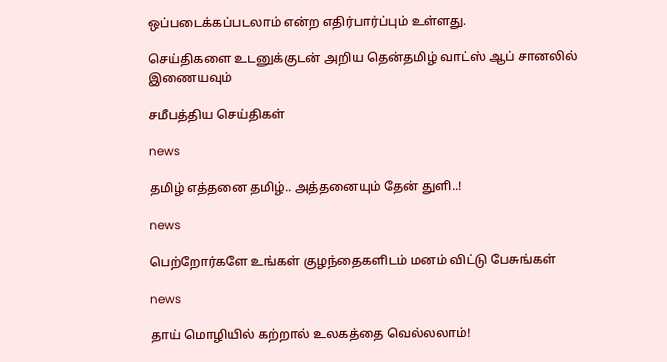ஒப்படைக்கப்படலாம் என்ற எதிர்பார்ப்பும் உள்ளது.

செய்திகளை உடனுக்குடன் அறிய தென்தமிழ் வாட்ஸ் ஆப் சானலில் இணையவும்

சமீபத்திய செய்திகள்

news

தமிழ் எத்தனை தமிழ்.. அத்தனையும் தேன் துளி..!

news

பெற்றோர்களே உங்கள் குழந்தைகளிடம் மனம் விட்டு பேசுங்கள்

news

தாய் மொழியில் கற்றால் உலகத்தை வெல்லலாம்!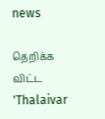news

தெறிக்க விட்ட 'Thalaivar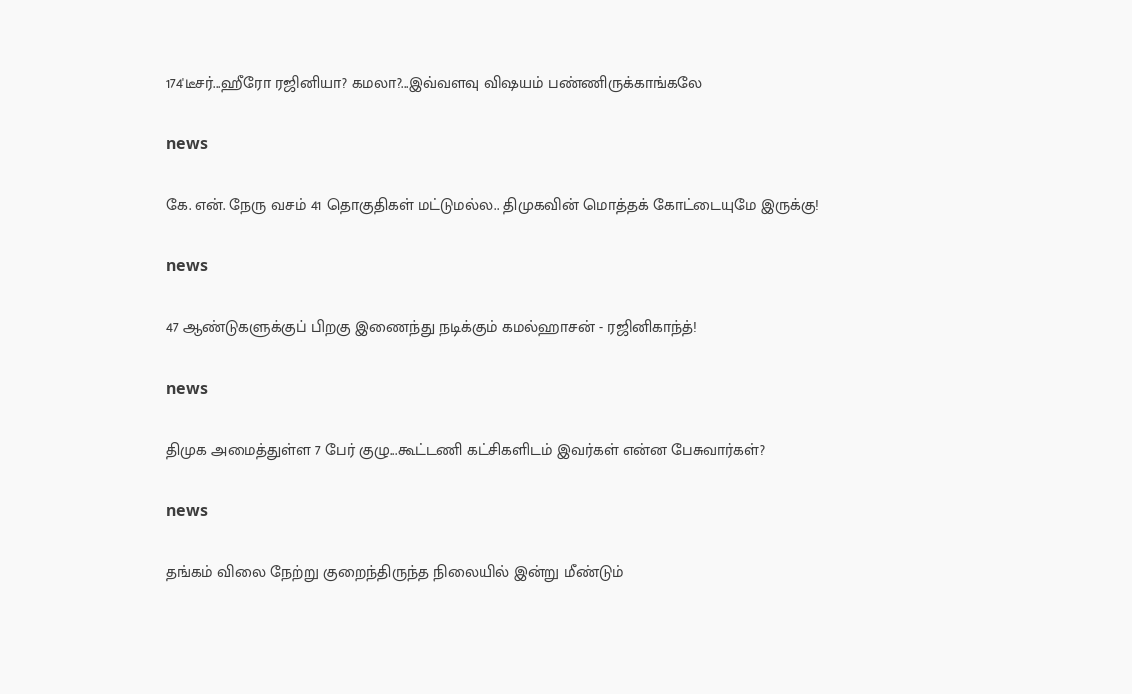174'டீசர்...ஹீரோ ரஜினியா? கமலா?...இவ்வளவு விஷயம் பண்ணிருக்காங்கலே

news

கே. என். நேரு வசம் 41 தொகுதிகள் மட்டுமல்ல.. திமுகவின் மொத்தக் கோட்டையுமே இருக்கு!

news

47 ஆண்டுகளுக்குப் பிறகு இணைந்து நடிக்கும் கமல்ஹாசன் - ரஜினிகாந்த்!

news

திமுக அமைத்துள்ள 7 பேர் குழு...கூட்டணி கட்சிகளிடம் இவர்கள் என்ன பேசுவார்கள்?

news

தங்கம் விலை நேற்று குறைந்திருந்த நிலையில் இன்று மீண்டும்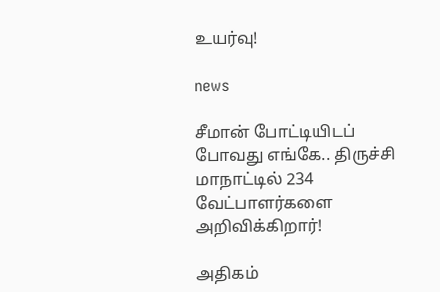உயர்வு!

news

சீமான் போட்டியிடப் போவது எங்கே.. திருச்சி மாநாட்டில் 234 வேட்பாளர்களை அறிவிக்கிறார்!

அதிகம்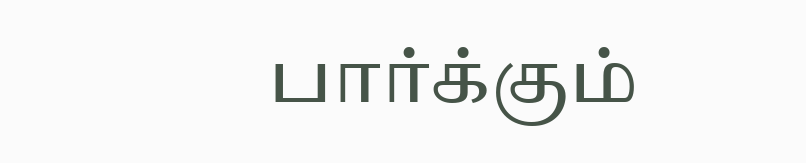பார்க்கும்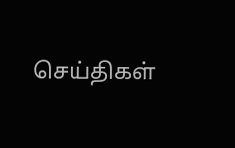செய்திகள்